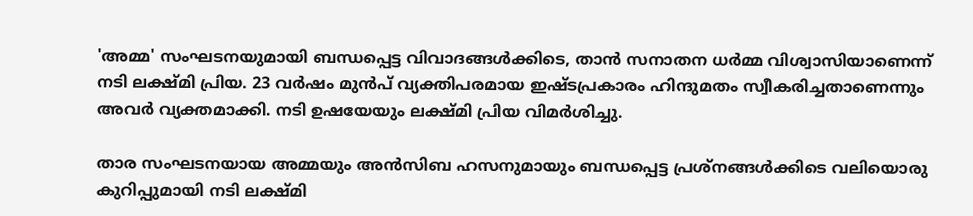'അമ്മ' സംഘടനയുമായി ബന്ധപ്പെട്ട വിവാദങ്ങൾക്കിടെ, താൻ സനാതന ധർമ്മ വിശ്വാസിയാണെന്ന് നടി ലക്ഷ്മി പ്രിയ. 23 വർഷം മുൻപ് വ്യക്തിപരമായ ഇഷ്ടപ്രകാരം ഹിന്ദുമതം സ്വീകരിച്ചതാണെന്നും അവർ വ്യക്തമാക്കി. നടി ഉഷയേയും ലക്ഷ്മി പ്രിയ വിമർശിച്ചു.

താര സംഘടനയായ അമ്മയും അൻസിബ ഹസനുമായും ബന്ധപ്പെട്ട പ്രശ്നങ്ങൾക്കിടെ വലിയൊരു കുറിപ്പുമായി നടി ലക്ഷ്മി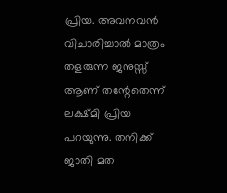പ്രിയ. അവനവൻ വിചാരിച്ചാൽ മാത്രം തളരുന്ന ജനുസ്സ് ആണ് തന്റേതെന്ന് ലക്ഷ്മി പ്രിയ പറയുന്നു. തനിക്ക് ജാതി മത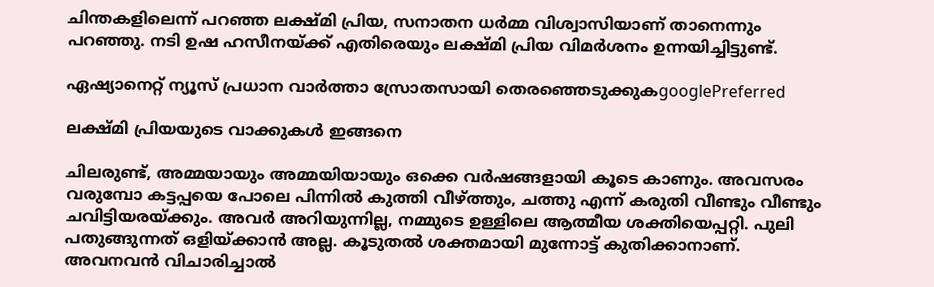ചിന്തകളിലെന്ന് പറഞ്ഞ ലക്ഷ്മി പ്രിയ, സനാതന ധർമ്മ വിശ്വാസിയാണ് താനെന്നും പറഞ്ഞു. നടി ഉഷ ഹസീനയ്ക്ക് എതിരെയും ലക്ഷ്മി പ്രിയ വിമർശനം ഉന്നയിച്ചിട്ടുണ്ട്.

ഏഷ്യാനെറ്റ് ന്യൂസ് പ്രധാന വാർത്താ സ്രോതസായി തെരഞ്ഞെടുക്കുകgooglePreferred

ലക്ഷ്മി പ്രിയയുടെ വാക്കുകൾ ഇങ്ങനെ

ചിലരുണ്ട്, അമ്മയായും അമ്മയിയായും ഒക്കെ വർഷങ്ങളായി കൂടെ കാണും. അവസരം വരുമ്പോ കട്ടപ്പയെ പോലെ പിന്നിൽ കുത്തി വീഴ്ത്തും, ചത്തു എന്ന് കരുതി വീണ്ടും വീണ്ടും ചവിട്ടിയരയ്ക്കും. അവർ അറിയുന്നില്ല, നമ്മുടെ ഉള്ളിലെ ആത്മീയ ശക്തിയെപ്പറ്റി. പുലി പതുങ്ങുന്നത് ഒളിയ്ക്കാൻ അല്ല. കൂടുതൽ ശക്തമായി മുന്നോട്ട് കുതിക്കാനാണ്. അവനവൻ വിചാരിച്ചാൽ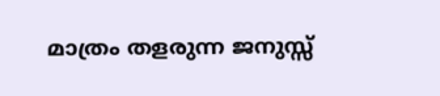മാത്രം തളരുന്ന ജനുസ്സ്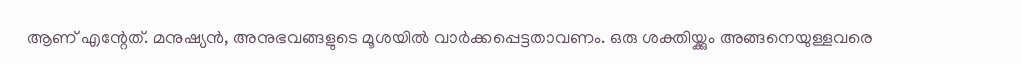ആണ് എന്റേത്. മനുഷ്യൻ, അനുഭവങ്ങളുടെ മൂശയിൽ വാർക്കപ്പെട്ടതാവണം. ഒരു ശക്തിയ്ക്കും അങ്ങനെയുള്ളവരെ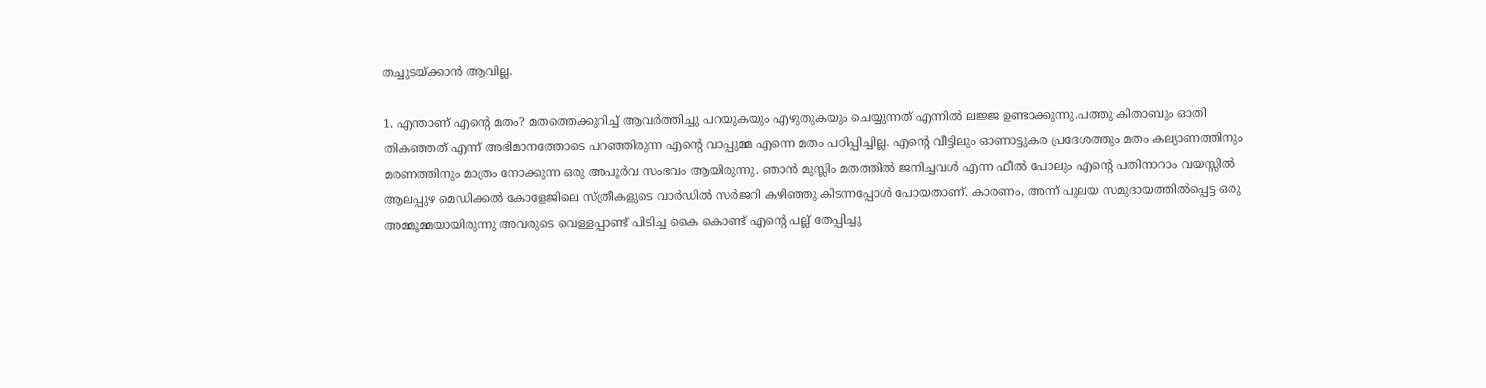തച്ചുടയ്ക്കാൻ ആവില്ല.

1. എന്താണ് എന്റെ മതം? മതത്തെക്കുറിച്ച് ആവർത്തിച്ചു പറയുകയും എഴുതുകയും ചെയ്യുന്നത് എന്നിൽ ലജ്ജ ഉണ്ടാക്കുന്നു.പത്തു കിതാബും ഓതി തികഞ്ഞത് എന്ന് അഭിമാനത്തോടെ പറഞ്ഞിരുന്ന എന്റെ വാപ്പുമ്മ എന്നെ മതം പഠിപ്പിച്ചില്ല. എന്റെ വീട്ടിലും ഓണാട്ടുകര പ്രദേശത്തും മതം കല്യാണത്തിനും മരണത്തിനും മാത്രം നോക്കുന്ന ഒരു അപൂർവ സംഭവം ആയിരുന്നു. ഞാൻ മുസ്ലിം മതത്തിൽ ജനിച്ചവൾ എന്ന ഫീൽ പോലും എന്റെ പതിനാറാം വയസ്സിൽ ആലപ്പുഴ മെഡിക്കൽ കോളേജിലെ സ്ത്രീകളുടെ വാർഡിൽ സർജറി കഴിഞ്ഞു കിടന്നപ്പോൾ പോയതാണ്. കാരണം, അന്ന് പുലയ സമുദായത്തിൽപ്പെട്ട ഒരു അമ്മൂമ്മയായിരുന്നു അവരുടെ വെള്ളപ്പാണ്ട് പിടിച്ച കൈ കൊണ്ട് എന്റെ പല്ല് തേപ്പിച്ചു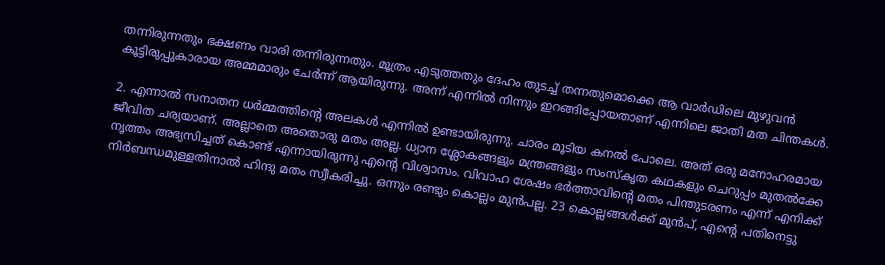തന്നിരുന്നതും ഭക്ഷണം വാരി തന്നിരുന്നതും. മൂത്രം എടുത്തതും ദേഹം തുടച്ച് തന്നതുമൊക്കെ ആ വാർഡിലെ മുഴുവൻ കൂട്ടിരുപ്പുകാരായ അമ്മമാരും ചേർന്ന് ആയിരുന്നു. അന്ന് എന്നിൽ നിന്നും ഇറങ്ങിപ്പോയതാണ് എന്നിലെ ജാതി മത ചിന്തകൾ.

2. എന്നാൽ സനാതന ധർമ്മത്തിന്റെ അലകൾ എന്നിൽ ഉണ്ടായിരുന്നു. ചാരം മൂടിയ കനൽ പോലെ. അത് ഒരു മനോഹരമായ ജീവിത ചര്യയാണ്. അല്ലാതെ അതൊരു മതം അല്ല. ധ്യാന ശ്ലോകങ്ങളും മന്ത്രങ്ങളും സംസ്‌കൃത കഥകളും ചെറുപ്പം മുതൽക്കേ നൃത്തം അഭ്യസിച്ചത് കൊണ്ട് എന്നായിരുന്നു എന്റെ വിശ്വാസം. വിവാഹ ശേഷം ഭർത്താവിന്റെ മതം പിന്തുടരണം എന്ന് എനിക്ക് നിർബന്ധമുള്ളതിനാൽ ഹിന്ദു മതം സ്വീകരിച്ചു. ഒന്നും രണ്ടും കൊല്ലം മുൻപല്ല. 23 കൊല്ലങ്ങൾക്ക് മുൻപ്, എന്റെ പതിനെട്ടു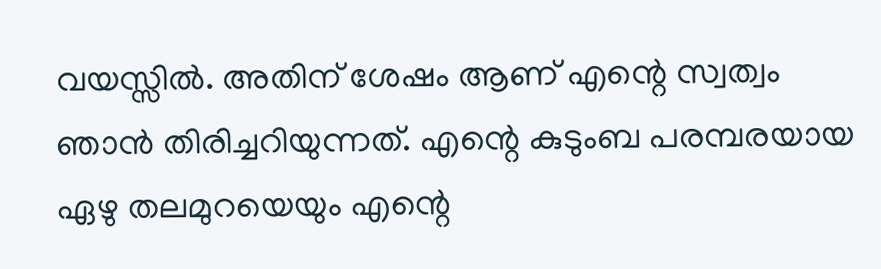വയസ്സിൽ. അതിന് ശേഷം ആണ് എന്റെ സ്വത്വം ഞാൻ തിരിച്ചറിയുന്നത്. എന്റെ കുടുംബ പരമ്പരയായ ഏഴു തലമുറയെയും എന്റെ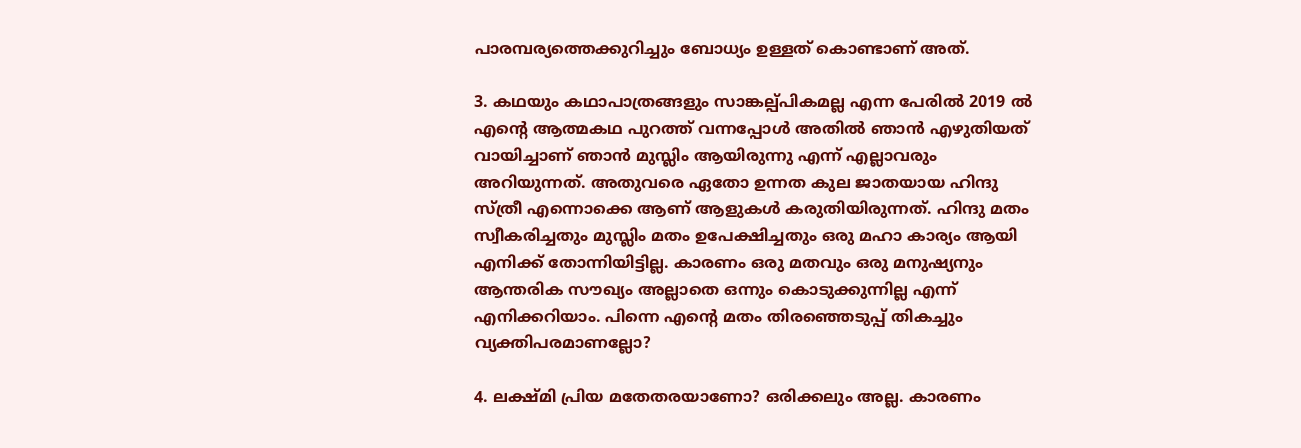പാരമ്പര്യത്തെക്കുറിച്ചും ബോധ്യം ഉള്ളത് കൊണ്ടാണ് അത്.

3. കഥയും കഥാപാത്രങ്ങളും സാങ്കല്പ്പികമല്ല എന്ന പേരിൽ 2019 ൽ എന്റെ ആത്മകഥ പുറത്ത് വന്നപ്പോൾ അതിൽ ഞാൻ എഴുതിയത് വായിച്ചാണ് ഞാൻ മുസ്ലിം ആയിരുന്നു എന്ന് എല്ലാവരും അറിയുന്നത്. അതുവരെ ഏതോ ഉന്നത കുല ജാതയായ ഹിന്ദു സ്ത്രീ എന്നൊക്കെ ആണ് ആളുകൾ കരുതിയിരുന്നത്. ഹിന്ദു മതം സ്വീകരിച്ചതും മുസ്ലിം മതം ഉപേക്ഷിച്ചതും ഒരു മഹാ കാര്യം ആയി എനിക്ക് തോന്നിയിട്ടില്ല. കാരണം ഒരു മതവും ഒരു മനുഷ്യനും ആന്തരിക സൗഖ്യം അല്ലാതെ ഒന്നും കൊടുക്കുന്നില്ല എന്ന് എനിക്കറിയാം. പിന്നെ എന്റെ മതം തിരഞ്ഞെടുപ്പ് തികച്ചും വ്യക്തിപരമാണല്ലോ?

4. ലക്ഷ്മി പ്രിയ മതേതരയാണോ? ഒരിക്കലും അല്ല. കാരണം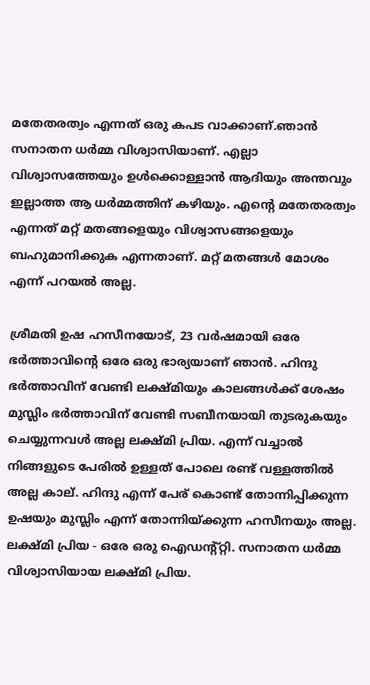മതേതരത്വം എന്നത് ഒരു കപട വാക്കാണ്.ഞാൻ സനാതന ധർമ്മ വിശ്വാസിയാണ്. എല്ലാ വിശ്വാസത്തേയും ഉൾക്കൊള്ളാൻ ആദിയും അന്തവും ഇല്ലാത്ത ആ ധർമ്മത്തിന് കഴിയും. എന്റെ മതേതരത്വം എന്നത് മറ്റ് മതങ്ങളെയും വിശ്വാസങ്ങളെയും ബഹുമാനിക്കുക എന്നതാണ്. മറ്റ് മതങ്ങൾ മോശം എന്ന് പറയൽ അല്ല.

ശ്രീമതി ഉഷ ഹസീനയോട്, 23 വർഷമായി ഒരേ ഭർത്താവിന്റെ ഒരേ ഒരു ഭാര്യയാണ് ഞാൻ. ഹിന്ദു ഭർത്താവിന് വേണ്ടി ലക്ഷ്മിയും കാലങ്ങൾക്ക് ശേഷം മുസ്ലിം ഭർത്താവിന് വേണ്ടി സബീനയായി തുടരുകയും ചെയ്യുന്നവൾ അല്ല ലക്ഷ്മി പ്രിയ. എന്ന് വച്ചാൽ നിങ്ങളുടെ പേരിൽ ഉള്ളത് പോലെ രണ്ട് വള്ളത്തിൽ അല്ല കാല്. ഹിന്ദു എന്ന് പേര് കൊണ്ട് തോന്നിപ്പിക്കുന്ന ഉഷയും മുസ്ലിം എന്ന് തോന്നിയ്ക്കുന്ന ഹസീനയും അല്ല. ലക്ഷ്മി പ്രിയ - ഒരേ ഒരു ഐഡന്റ്റ്റി. സനാതന ധർമ്മ വിശ്വാസിയായ ലക്ഷ്മി പ്രിയ.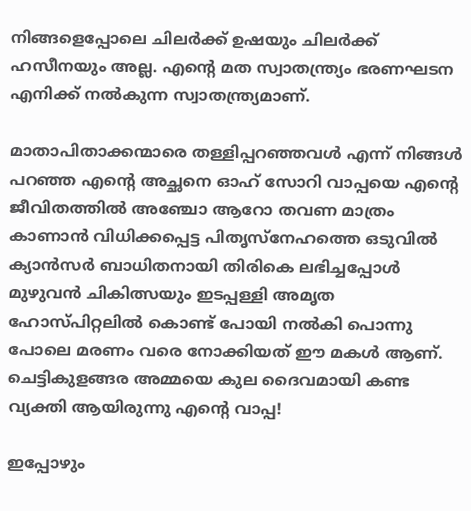നിങ്ങളെപ്പോലെ ചിലർക്ക് ഉഷയും ചിലർക്ക് ഹസീനയും അല്ല. എന്റെ മത സ്വാതന്ത്ര്യം ഭരണഘടന എനിക്ക് നൽകുന്ന സ്വാതന്ത്ര്യമാണ്.

മാതാപിതാക്കന്മാരെ തള്ളിപ്പറഞ്ഞവൾ എന്ന് നിങ്ങൾ പറഞ്ഞ എന്റെ അച്ഛനെ ഓഹ് സോറി വാപ്പയെ എന്റെ ജീവിതത്തിൽ അഞ്ചോ ആറോ തവണ മാത്രം കാണാൻ വിധിക്കപ്പെട്ട പിതൃസ്നേഹത്തെ ഒടുവിൽ ക്യാൻസർ ബാധിതനായി തിരികെ ലഭിച്ചപ്പോൾ മുഴുവൻ ചികിത്സയും ഇടപ്പള്ളി അമൃത ഹോസ്പിറ്റലിൽ കൊണ്ട് പോയി നൽകി പൊന്നു പോലെ മരണം വരെ നോക്കിയത് ഈ മകൾ ആണ്. ചെട്ടികുളങ്ങര അമ്മയെ കുല ദൈവമായി കണ്ട വ്യക്തി ആയിരുന്നു എന്റെ വാപ്പ!

ഇപ്പോഴും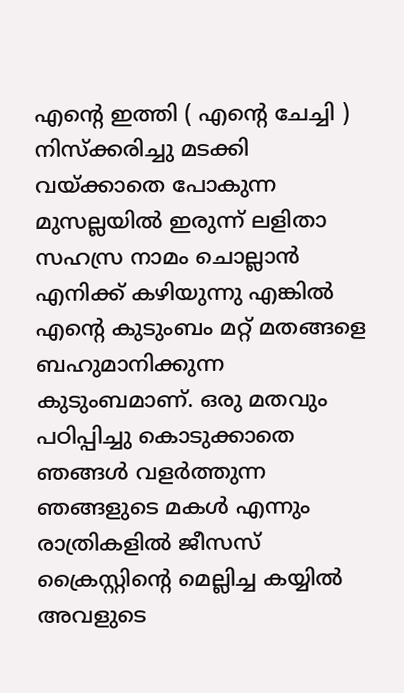എന്റെ ഇത്തി ( എന്റെ ചേച്ചി ) നിസ്‌ക്കരിച്ചു മടക്കി വയ്ക്കാതെ പോകുന്ന മുസല്ലയിൽ ഇരുന്ന് ലളിതാ സഹസ്ര നാമം ചൊല്ലാൻ എനിക്ക് കഴിയുന്നു എങ്കിൽ എന്റെ കുടുംബം മറ്റ് മതങ്ങളെ ബഹുമാനിക്കുന്ന കുടുംബമാണ്. ഒരു മതവും പഠിപ്പിച്ചു കൊടുക്കാതെ ഞങ്ങൾ വളർത്തുന്ന ഞങ്ങളുടെ മകൾ എന്നും രാത്രികളിൽ ജീസസ് ക്രൈസ്റ്റിന്റെ മെല്ലിച്ച കയ്യിൽ അവളുടെ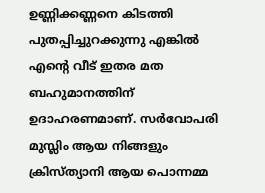ഉണ്ണിക്കണ്ണനെ കിടത്തി പുതപ്പിച്ചുറക്കുന്നു എങ്കിൽ എന്റെ വീട് ഇതര മത ബഹുമാനത്തിന് ഉദാഹരണമാണ്. സർവോപരി മുസ്ലിം ആയ നിങ്ങളും ക്രിസ്ത്യാനി ആയ പൊന്നമ്മ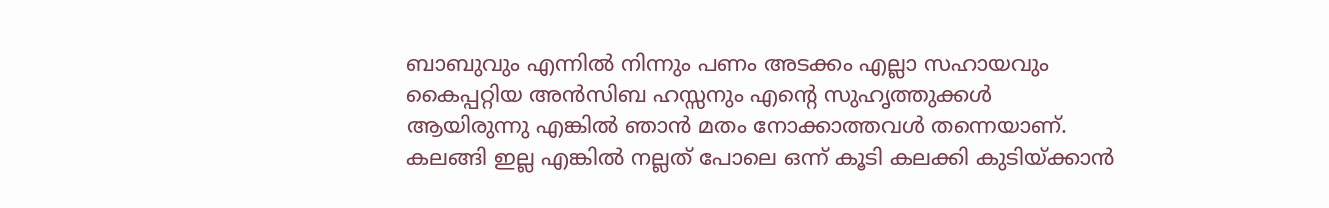ബാബുവും എന്നിൽ നിന്നും പണം അടക്കം എല്ലാ സഹായവും കൈപ്പറ്റിയ അൻസിബ ഹസ്സനും എന്റെ സുഹൃത്തുക്കൾ ആയിരുന്നു എങ്കിൽ ഞാൻ മതം നോക്കാത്തവൾ തന്നെയാണ്. കലങ്ങി ഇല്ല എങ്കിൽ നല്ലത് പോലെ ഒന്ന് കൂടി കലക്കി കുടിയ്ക്കാൻ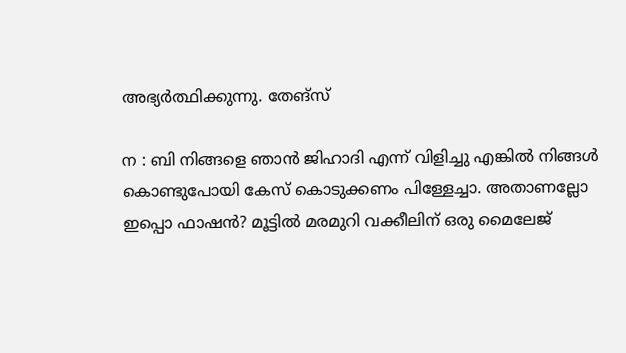അഭ്യർത്ഥിക്കുന്നു. തേങ്സ്

ന : ബി നിങ്ങളെ ഞാൻ ജിഹാദി എന്ന് വിളിച്ചു എങ്കിൽ നിങ്ങൾ കൊണ്ടുപോയി കേസ് കൊടുക്കണം പിള്ളേച്ചാ. അതാണല്ലോ ഇപ്പൊ ഫാഷൻ? മൂട്ടിൽ മരമുറി വക്കീലിന് ഒരു മൈലേജ്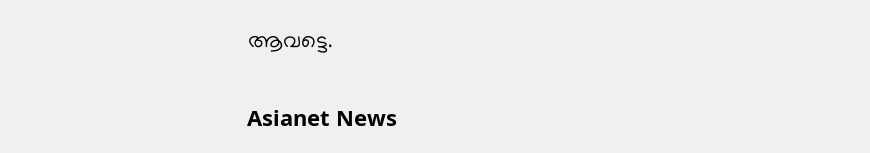ആവട്ടെ.

Asianet News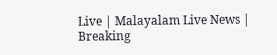Live | Malayalam Live News | Breaking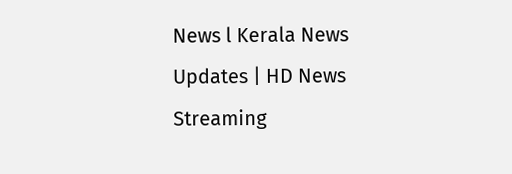News l Kerala News Updates | HD News Streaming